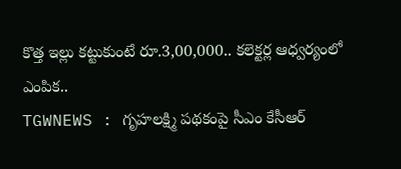కొత్త ఇల్లు కట్టుకుంటే రూ.3,00,000.. కలెక్టర్ల ఆధ్వర్యంలో ఎంపిక..
TGWNEWS : గృహలక్ష్మి పథకంపై సీఎం కేసీఆర్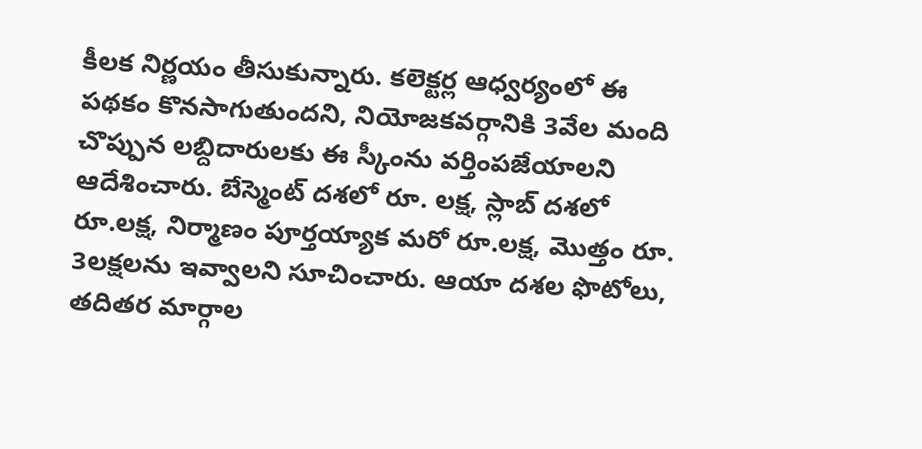కీలక నిర్ణయం తీసుకున్నారు. కలెక్టర్ల ఆధ్వర్యంలో ఈ పథకం కొనసాగుతుందని, నియోజకవర్గానికి 3వేల మంది చొప్పున లబ్దిదారులకు ఈ స్కీంను వర్తింపజేయాలని ఆదేశించారు. బేస్మెంట్ దశలో రూ. లక్ష, స్లాబ్ దశలో రూ.లక్ష, నిర్మాణం పూర్తయ్యాక మరో రూ.లక్ష, మొత్తం రూ. 3లక్షలను ఇవ్వాలని సూచించారు. ఆయా దశల ఫొటోలు, తదితర మార్గాల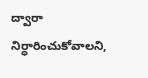ద్వారా నిర్ధారించుకోవాలని,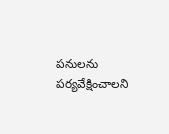పనులను పర్యవేక్షించాలని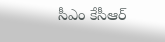సీఎం కేసీఆర్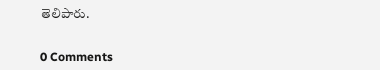తెలిపారు.


0 Comments